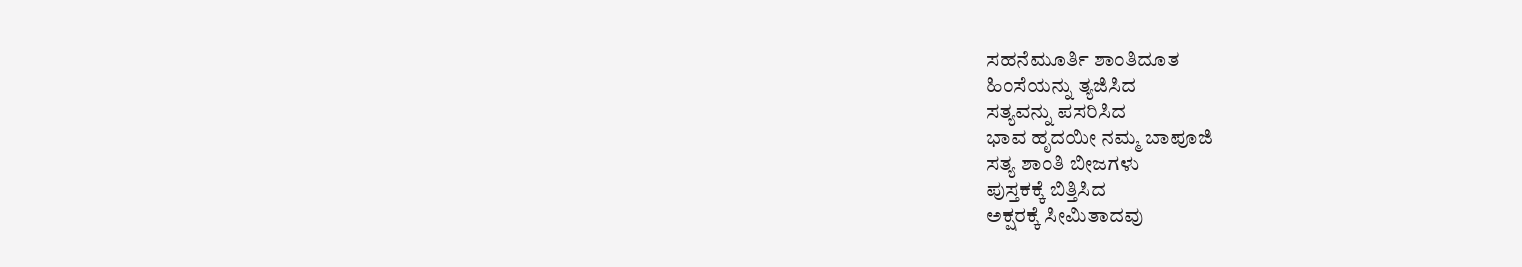ಸಹನೆಮೂರ್ತಿ ಶಾಂತಿದೂತ
ಹಿಂಸೆಯನ್ನು ತ್ಯಜಿಸಿದ
ಸತ್ಯವನ್ನು ಪಸರಿಸಿದ
ಭಾವ ಹೃದಯೀ ನಮ್ಮ ಬಾಪೂಜಿ
ಸತ್ಯ ಶಾಂತಿ ಬೀಜಗಳು
ಪುಸ್ತಕಕ್ಕೆ ಬಿತ್ತಿಸಿದ
ಅಕ್ಷರಕ್ಕೆ ಸೀಮಿತಾದವು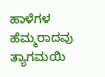ಹಾಳೆಗಳ ಹೆಮ್ಮರಾದವು
ತ್ಯಾಗಮಯಿ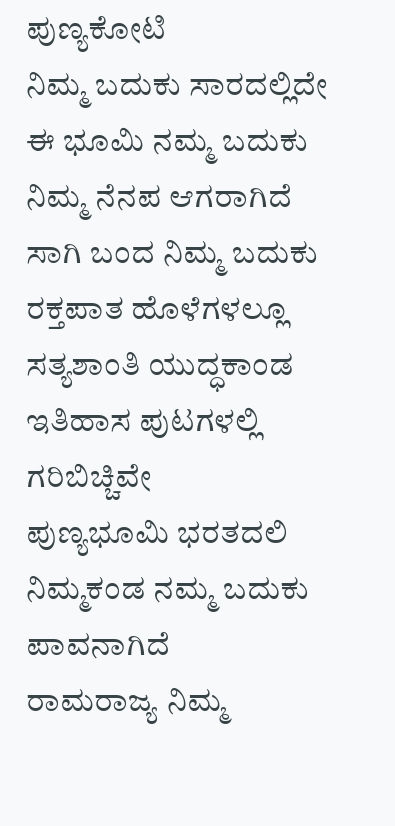ಪುಣ್ಯಕೋಟಿ
ನಿಮ್ಮ ಬದುಕು ಸಾರದಲ್ಲಿದೇ
ಈ ಭೂಮಿ ನಮ್ಮ ಬದುಕು
ನಿಮ್ಮ ನೆನಪ ಆಗರಾಗಿದೆ
ಸಾಗಿ ಬಂದ ನಿಮ್ಮ ಬದುಕು
ರಕ್ತಪಾತ ಹೊಳೆಗಳಲ್ಲೂ
ಸತ್ಯಶಾಂತಿ ಯುದ್ಧಕಾಂಡ
ಇತಿಹಾಸ ಪುಟಗಳಲ್ಲಿ ಗರಿಬಿಚ್ಚಿವೇ
ಪುಣ್ಯಭೂಮಿ ಭರತದಲಿ
ನಿಮ್ಮಕಂಡ ನಮ್ಮ ಬದುಕು ಪಾವನಾಗಿದೆ
ರಾಮರಾಜ್ಯ ನಿಮ್ಮ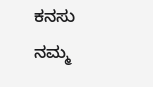ಕನಸು
ನಮ್ಮ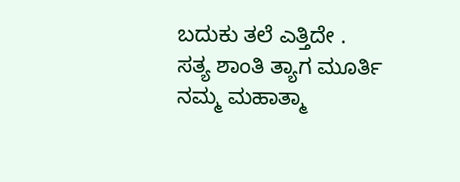ಬದುಕು ತಲೆ ಎತ್ತಿದೇ .
ಸತ್ಯ ಶಾಂತಿ ತ್ಯಾಗ ಮೂರ್ತಿ
ನಮ್ಮ ಮಹಾತ್ಮಾ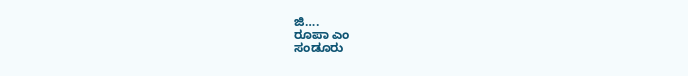ಜಿ….
ರೂಪಾ ಎಂ
ಸಂಡೂರು